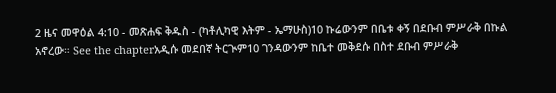2 ዜና መዋዕል 4:10 - መጽሐፍ ቅዱስ - (ካቶሊካዊ እትም - ኤማሁስ)10 ኩሬውንም በቤቱ ቀኝ በደቡብ ምሥራቅ በኩል አኖረው። See the chapterአዲሱ መደበኛ ትርጒም10 ገንዳውንም ከቤተ መቅደሱ በስተ ደቡብ ምሥራቅ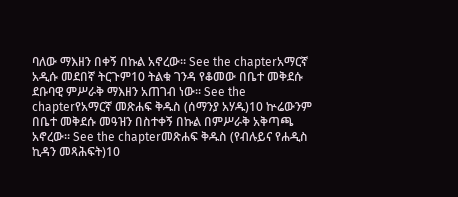ባለው ማእዘን በቀኝ በኩል አኖረው። See the chapterአማርኛ አዲሱ መደበኛ ትርጉም10 ትልቁ ገንዳ የቆመው በቤተ መቅደሱ ደቡባዊ ምሥራቅ ማእዘን አጠገብ ነው። See the chapterየአማርኛ መጽሐፍ ቅዱስ (ሰማንያ አሃዱ)10 ኵሬውንም በቤተ መቅደሱ መዓዝን በስተቀኝ በኩል በምሥራቅ አቅጣጫ አኖረው። See the chapterመጽሐፍ ቅዱስ (የብሉይና የሐዲስ ኪዳን መጻሕፍት)10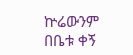ኵሬውንም በቤቱ ቀኝ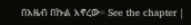በአዜብ በኩል አኖረው። See the chapter |